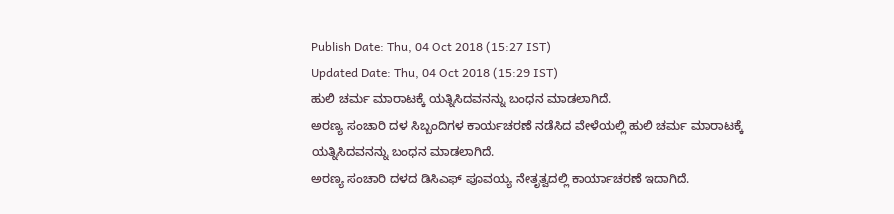Publish Date: Thu, 04 Oct 2018 (15:27 IST)
Updated Date: Thu, 04 Oct 2018 (15:29 IST)
ಹುಲಿ ಚರ್ಮ ಮಾರಾಟಕ್ಕೆ ಯತ್ನಿಸಿದವನನ್ನು ಬಂಧನ ಮಾಡಲಾಗಿದೆ.
ಅರಣ್ಯ ಸಂಚಾರಿ ದಳ ಸಿಬ್ಬಂದಿಗಳ ಕಾರ್ಯಚರಣೆ ನಡೆಸಿದ ವೇಳೆಯಲ್ಲಿ ಹುಲಿ ಚರ್ಮ ಮಾರಾಟಕ್ಕೆ ಯತ್ನಿಸಿದವನನ್ನು ಬಂಧನ ಮಾಡಲಾಗಿದೆ.
ಅರಣ್ಯ ಸಂಚಾರಿ ದಳದ ಡಿಸಿಎಫ್ ಪೂವಯ್ಯ ನೇತೃತ್ವದಲ್ಲಿ ಕಾರ್ಯಾಚರಣೆ ಇದಾಗಿದೆ.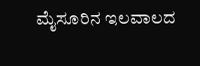ಮೈಸೂರಿನ ಇಲವಾಲದ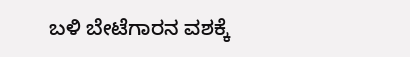ಬಳಿ ಬೇಟೆಗಾರನ ವಶಕ್ಕೆ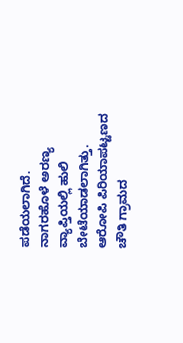ಪಡೆಯಲಾಗಿದೆ.
ನಾಗರಹೊಳೆ ಅರಣ್ಯ ವ್ಯಾಪ್ತಿಯಲ್ಲಿ ಹುಲಿ ಬೇಟೆಯಾಡಲಾಗಿತ್ತು. ಆರೋಪಿ ಪಿರಿಯಾಪಟ್ಟಣದ ಚೌತಿ ಗ್ರಾಮದ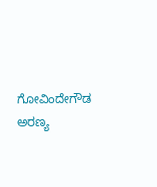ಗೋವಿಂದೇಗೌಡ ಅರಣ್ಯ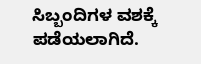ಸಿಬ್ಬಂದಿಗಳ ವಶಕ್ಕೆ ಪಡೆಯಲಾಗಿದೆ.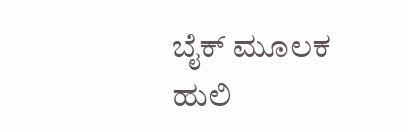ಬೈಕ್ ಮೂಲಕ ಹುಲಿ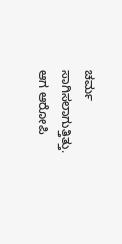ಚರ್ಮ ಸಾಗಿಸಲಾಗುತ್ತಿತ್ತು. ಆಗ ಆರೋಪಿ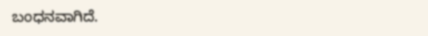ಬಂಧನವಾಗಿದೆ.